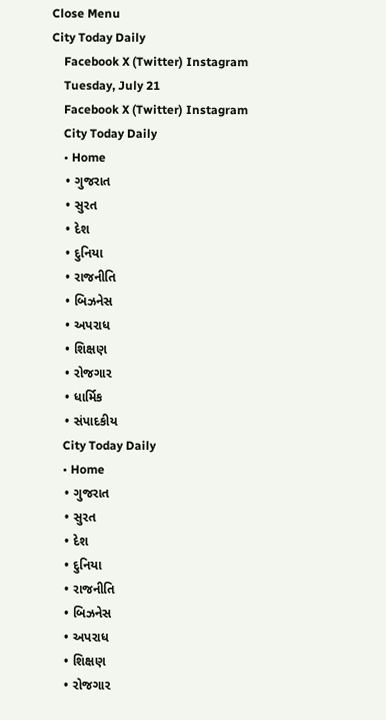Close Menu
City Today Daily
    Facebook X (Twitter) Instagram
    Tuesday, July 21
    Facebook X (Twitter) Instagram
    City Today Daily
    • Home
    • ગુજરાત
    • સુરત
    • દેશ
    • દુનિયા
    • રાજનીતિ
    • બિઝનેસ
    • અપરાધ
    • શિક્ષણ
    • રોજગાર
    • ધાર્મિક
    • સંપાદકીય
    City Today Daily
    • Home
    • ગુજરાત
    • સુરત
    • દેશ
    • દુનિયા
    • રાજનીતિ
    • બિઝનેસ
    • અપરાધ
    • શિક્ષણ
    • રોજગાર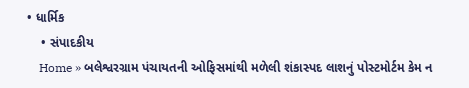• ધાર્મિક
    • સંપાદકીય
    Home » બલેશ્વરગ્રામ પંચાયતની ઓફિસમાંથી મળેલી શંકાસ્પદ લાશનું પોસ્ટમોર્ટમ કેમ ન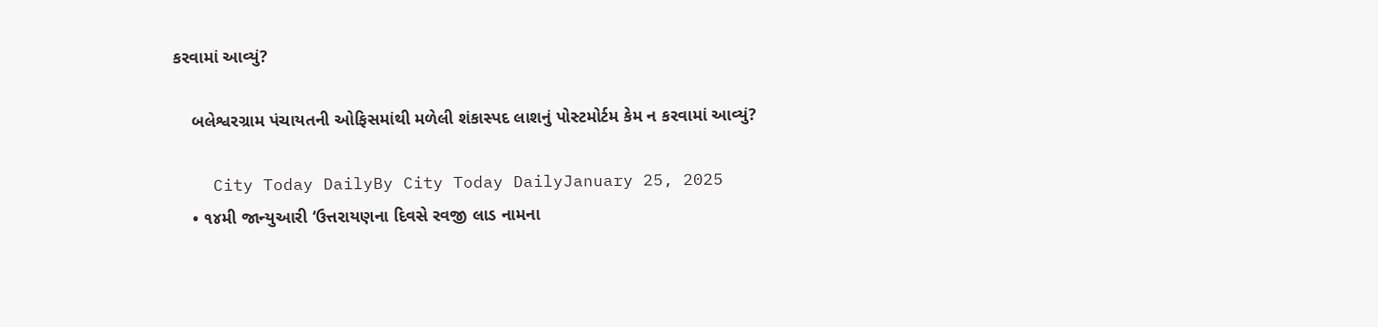કરવામાં આવ્યું?

    બલેશ્વરગ્રામ પંચાયતની ઓફિસમાંથી મળેલી શંકાસ્પદ લાશનું પોસ્ટમોર્ટમ કેમ ન કરવામાં આવ્યું?

    City Today DailyBy City Today DailyJanuary 25, 2025
    • ૧૪મી જાન્યુઆરી ‘ઉત્તરાયણના દિવસે રવજી લાડ નામના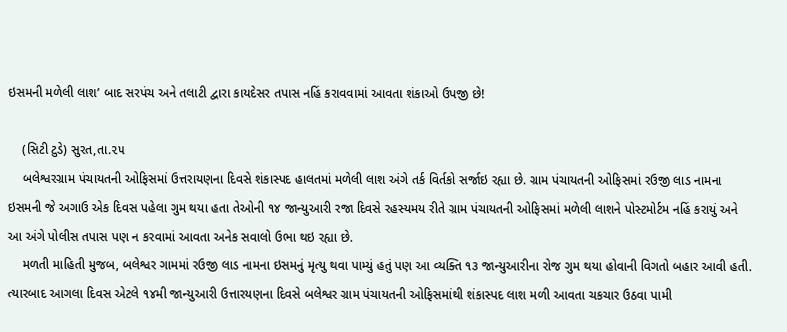ઇસમની મળેલી લાશ’ બાદ સરપંચ અને તલાટી દ્વારા કાયદેસર તપાસ નહિં કરાવવામાં આવતા શંકાઓ ઉપજી છે!

    (સિટી ટુડે) સુરત,તા.૨૫
    બલેશ્વરગ્રામ પંચાયતની ઓફિસમાં ઉત્તરાયણના દિવસે શંકાસ્પદ હાલતમાં મળેલી લાશ અંગે તર્ક વિર્તકો સર્જાઇ રહ્યા છે. ગ્રામ પંચાયતની ઓફિસમાં રઉજી લાડ નામના ઇસમની જે અગાઉ એક દિવસ પહેલા ગુમ થયા હતા તેઓની ૧૪ જાન્યુઆરી રજા દિવસે રહસ્યમય રીતે ગ્રામ પંચાયતની ઓફિસમાં મળેલી લાશને પોસ્ટમોર્ટમ નહિં કરાયું અને આ અંગે પોલીસ તપાસ પણ ન કરવામાં આવતા અનેક સવાલો ઉભા થઇ રહ્યા છે.
    મળતી માહિતી મુજબ, બલેશ્વર ગામમાં રઉજી લાડ નામના ઇસમનું મૃત્યુ થવા પામ્યું હતું પણ આ વ્યક્તિ ૧૩ જાન્યુઆરીના રોજ ગુમ થયા હોવાની વિગતો બહાર આવી હતી. ત્યારબાદ આગલા દિવસ એટલે ૧૪મી જાન્યુઆરી ઉત્તારયણના દિવસે બલેશ્વર ગ્રામ પંચાયતની ઓફિસમાંથી શંકાસ્પદ લાશ મળી આવતા ચકચાર ઉઠવા પામી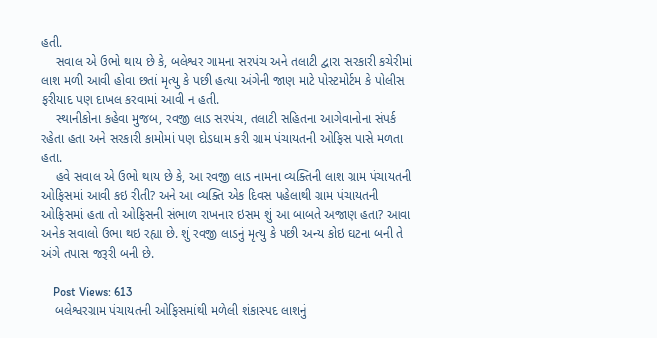હતી.
    સવાલ એ ઉભો થાય છે કે, બલેશ્વર ગામના સરપંચ અને તલાટી દ્વારા સરકારી કચેરીમાં લાશ મળી આવી હોવા છતાં મૃત્યુ કે પછી હત્યા અંગેની જાણ માટે પોસ્ટમોર્ટમ કે પોલીસ ફરીયાદ પણ દાખલ કરવામાં આવી ન હતી.
    સ્થાનીકોના કહેવા મુજબ, રવજી લાડ સરપંચ, તલાટી સહિતના આગેવાનોના સંપર્ક રહેતા હતા અને સરકારી કામોમાં પણ દોડધામ કરી ગ્રામ પંચાયતની ઓફિસ પાસે મળતા હતા.
    હવે સવાલ એ ઉભો થાય છે કે, આ રવજી લાડ નામના વ્યક્તિની લાશ ગ્રામ પંચાયતની ઓફિસમાં આવી કઇ રીતી? અને આ વ્યક્તિ એક દિવસ પહેલાથી ગ્રામ પંચાયતની ઓફિસમાં હતા તો ઓફિસની સંભાળ રાખનાર ઇસમ શું આ બાબતે અજાણ હતા? આવા અનેક સવાલો ઉભા થઇ રહ્યા છે. શું રવજી લાડનું મૃત્યુ કે પછી અન્ય કોઇ ઘટના બની તે અંગે તપાસ જરૂરી બની છે.

    Post Views: 613
    બલેશ્વરગ્રામ પંચાયતની ઓફિસમાંથી મળેલી શંકાસ્પદ લાશનું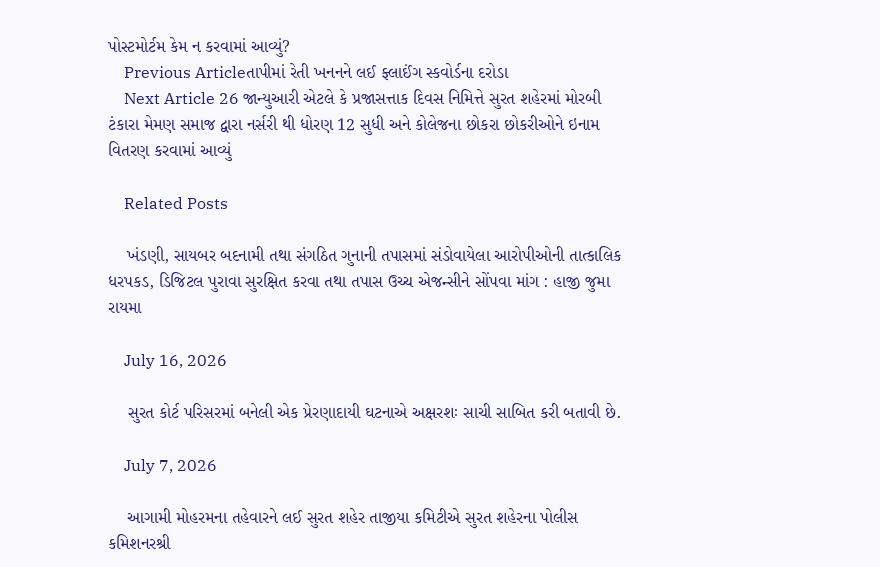પોસ્ટમોર્ટમ કેમ ન કરવામાં આવ્યું?
    Previous Articleતાપીમાં રેતી ખનનને લઈ ફ્લાઈંગ સ્કવોર્ડના દરોડા
    Next Article 26 જાન્યુઆરી એટલે કે પ્રજાસત્તાક દિવસ નિમિત્તે સુરત શહેરમાં મોરબી ટંકારા મેમણ સમાજ દ્વારા નર્સરી થી ધોરણ 12 સુધી અને કોલેજના છોકરા છોકરીઓને ઇનામ વિતરણ કરવામાં આવ્યું

    Related Posts

    ખંડણી, સાયબર બદનામી તથા સંગઠિત ગુનાની તપાસમાં સંડોવાયેલા આરોપીઓની તાત્કાલિક ધરપકડ, ડિજિટલ પુરાવા સુરક્ષિત કરવા તથા તપાસ ઉચ્ચ એજન્સીને સોંપવા માંગ : હાજી જુમા રાયમા

    July 16, 2026

    સુરત કોર્ટ પરિસરમાં બનેલી એક પ્રેરણાદાયી ઘટનાએ અક્ષરશઃ સાચી સાબિત કરી બતાવી છે.

    July 7, 2026

    આગામી મોહરમના તહેવારને લઈ સુરત શહેર તાજીયા કમિટીએ સુરત શહેરના પોલીસ કમિશનરશ્રી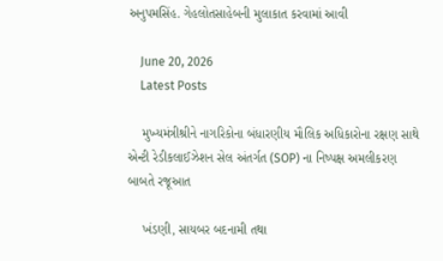અનુપમસિંહ. ગેહલોતસાહેબની મુલાકાત કરવામાં આવી

    June 20, 2026
    Latest Posts

    મુખ્યમંત્રીશ્રીને નાગરિકોના બંધારણીય મૌલિક અધિકારોના રક્ષણ સાથે એન્ટી રેડીકલાઈઝેશન સેલ અંતર્ગત (SOP) ના નિષ્પક્ષ અમલીકરણ બાબતે રજૂઆત

    ખંડણી, સાયબર બદનામી તથા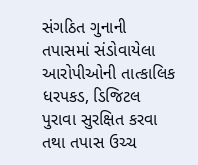સંગઠિત ગુનાની તપાસમાં સંડોવાયેલા આરોપીઓની તાત્કાલિક ધરપકડ, ડિજિટલ પુરાવા સુરક્ષિત કરવા તથા તપાસ ઉચ્ચ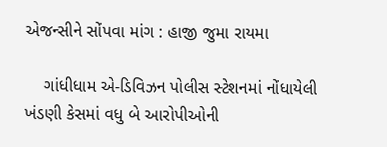એજન્સીને સોંપવા માંગ : હાજી જુમા રાયમા

    ગાંધીધામ એ-ડિવિઝન પોલીસ સ્ટેશનમાં નોંધાયેલી ખંડણી કેસમાં વધુ બે આરોપીઓની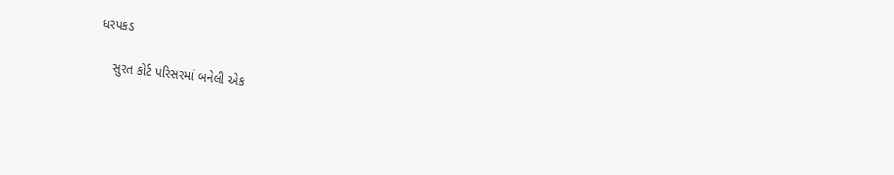ધરપકડ

    સુરત કોર્ટ પરિસરમાં બનેલી એક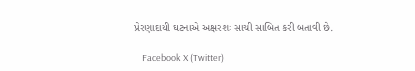પ્રેરણાદાયી ઘટનાએ અક્ષરશઃ સાચી સાબિત કરી બતાવી છે.

    Facebook X (Twitter)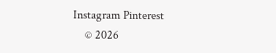Instagram Pinterest
    © 2026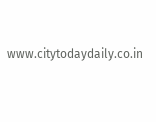www.citytodaydaily.co.in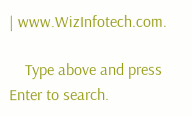| www.WizInfotech.com.

    Type above and press Enter to search.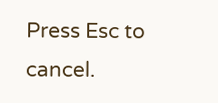Press Esc to cancel.